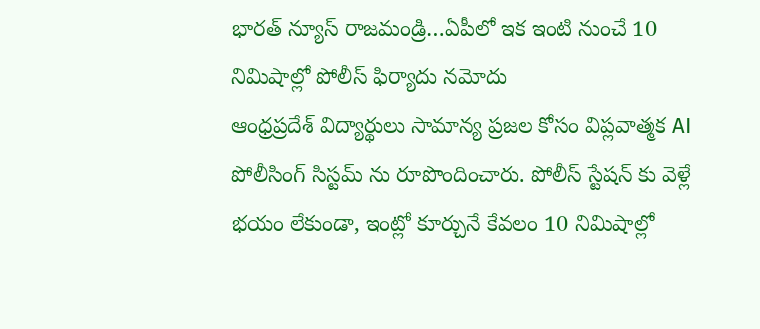భారత్ న్యూస్ రాజమండ్రి…ఏపీలో ఇక ఇంటి నుంచే 10 నిమిషాల్లో పోలీస్ ఫిర్యాదు నమోదు
ఆంధ్రప్రదేశ్ విద్యార్థులు సామాన్య ప్రజల కోసం విప్లవాత్మక AI పోలీసింగ్ సిస్టమ్ ను రూపొందించారు. పోలీస్ స్టేషన్ కు వెళ్లే భయం లేకుండా, ఇంట్లో కూర్చునే కేవలం 10 నిమిషాల్లో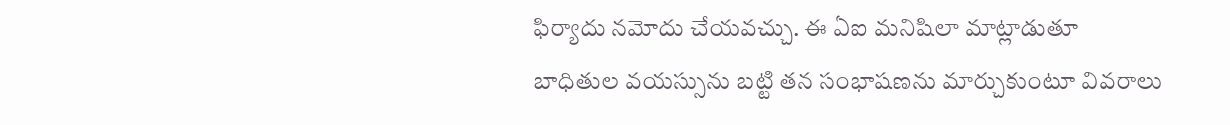ఫిర్యాదు నమోదు చేయవచ్చు. ఈ ఏఐ మనిషిలా మాట్లాడుతూ బాధితుల వయస్సును బట్టి తన సంభాషణను మార్చుకుంటూ వివరాలు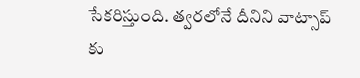సేకరిస్తుంది. త్వరలోనే దీనిని వాట్సాప్ కు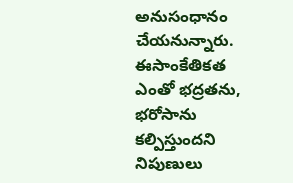అనుసంధానం చేయనున్నారు. ఈసాంకేతికత ఎంతో భద్రతను, భరోసాను కల్పిస్తుందని నిపుణులు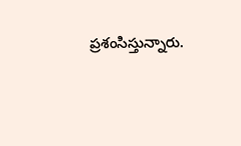ప్రశంసిస్తున్నారు.